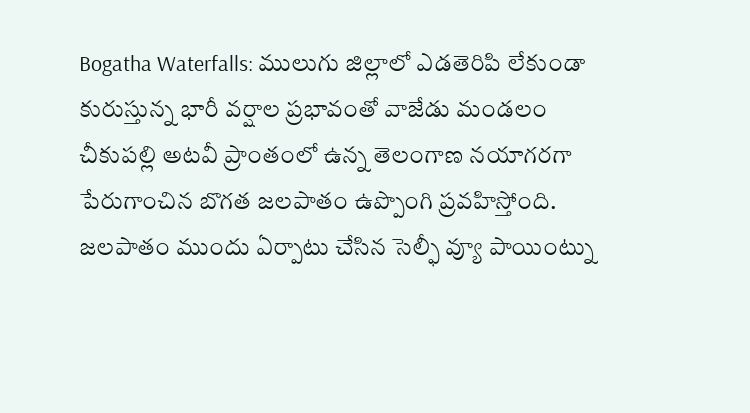Bogatha Waterfalls: ములుగు జిల్లాలో ఎడతెరిపి లేకుండా కురుస్తున్న భారీ వర్షాల ప్రభావంతో వాజేడు మండలం చీకుపల్లి అటవీ ప్రాంతంలో ఉన్న తెలంగాణ నయాగరగా పేరుగాంచిన బొగత జలపాతం ఉప్పొంగి ప్రవహిస్తోంది. జలపాతం ముందు ఏర్పాటు చేసిన సెల్ఫీ వ్యూ పాయింట్ను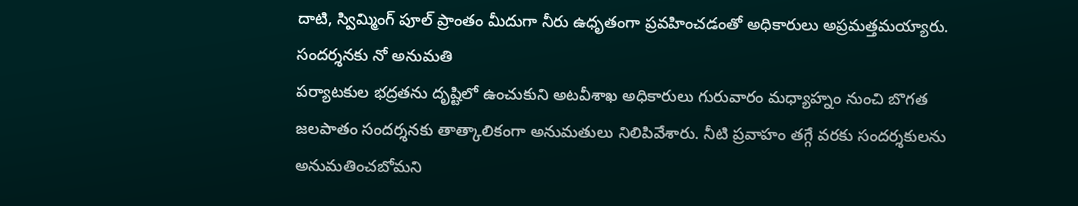దాటి, స్విమ్మింగ్ పూల్ ప్రాంతం మీదుగా నీరు ఉధృతంగా ప్రవహించడంతో అధికారులు అప్రమత్తమయ్యారు.
సందర్శనకు నో అనుమతి
పర్యాటకుల భద్రతను దృష్టిలో ఉంచుకుని అటవీశాఖ అధికారులు గురువారం మధ్యాహ్నం నుంచి బొగత జలపాతం సందర్శనకు తాత్కాలికంగా అనుమతులు నిలిపివేశారు. నీటి ప్రవాహం తగ్గే వరకు సందర్శకులను అనుమతించబోమని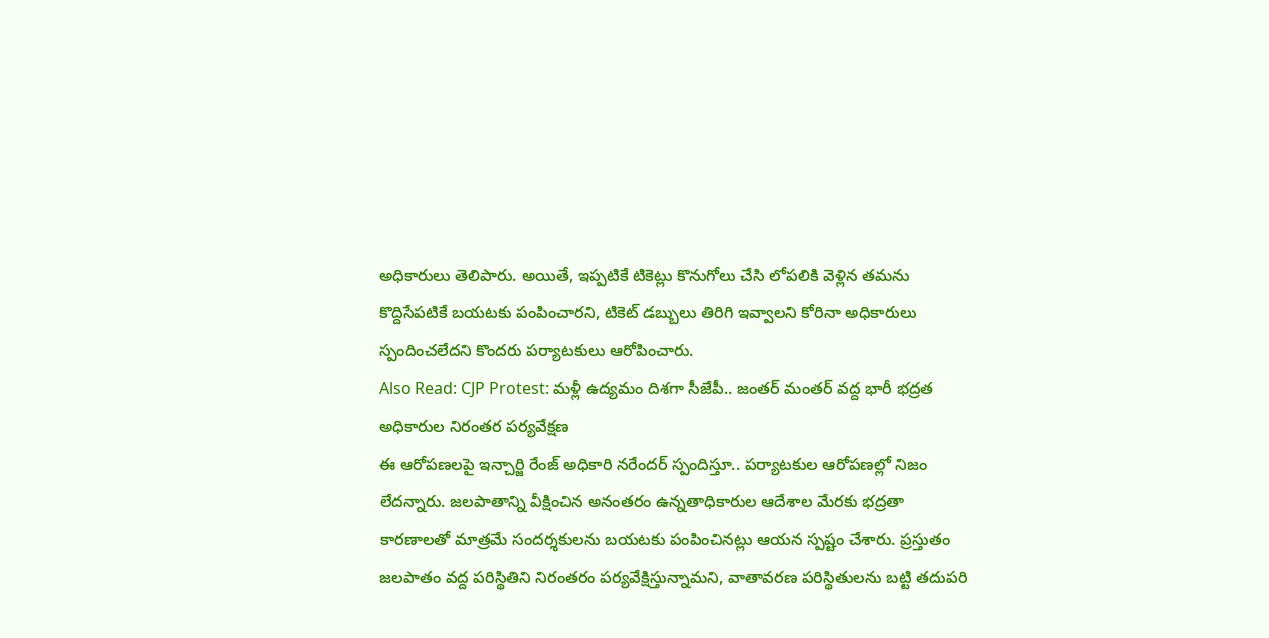అధికారులు తెలిపారు. అయితే, ఇప్పటికే టికెట్లు కొనుగోలు చేసి లోపలికి వెళ్లిన తమను కొద్దిసేపటికే బయటకు పంపించారని, టికెట్ డబ్బులు తిరిగి ఇవ్వాలని కోరినా అధికారులు స్పందించలేదని కొందరు పర్యాటకులు ఆరోపించారు.
Also Read: CJP Protest: మళ్లీ ఉద్యమం దిశగా సీజేపీ.. జంతర్ మంతర్ వద్ద భారీ భద్రత
అధికారుల నిరంతర పర్యవేక్షణ
ఈ ఆరోపణలపై ఇన్చార్జి రేంజ్ అధికారి నరేందర్ స్పందిస్తూ.. పర్యాటకుల ఆరోపణల్లో నిజం లేదన్నారు. జలపాతాన్ని వీక్షించిన అనంతరం ఉన్నతాధికారుల ఆదేశాల మేరకు భద్రతా కారణాలతో మాత్రమే సందర్శకులను బయటకు పంపించినట్లు ఆయన స్పష్టం చేశారు. ప్రస్తుతం జలపాతం వద్ద పరిస్థితిని నిరంతరం పర్యవేక్షిస్తున్నామని, వాతావరణ పరిస్థితులను బట్టి తదుపరి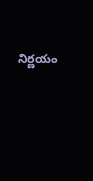నిర్ణయం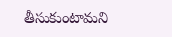తీసుకుంటామని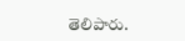తెలిపారు.